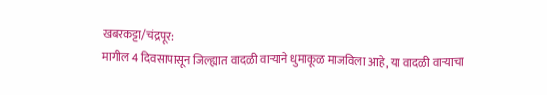खबरकट्टा/चंद्रपूर:
मागील 4 दिवसापासून जिल्ह्यात वादळी वाऱ्याने धुमाकूळ माजविला आहे, या वादळी वाऱ्याचा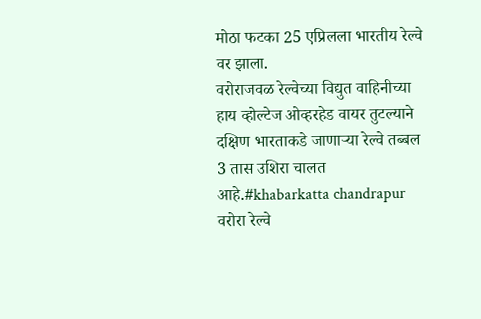मोठा फटका 25 एप्रिलला भारतीय रेल्वे वर झाला.
वरोराजवळ रेल्वेच्या विद्युत वाहिनीच्या हाय व्होल्टेज ओव्हरहेड वायर तुटल्याने दक्षिण भारताकडे जाणाऱ्या रेल्वे तब्बल 3 तास उशिरा चालत आहे.#khabarkatta chandrapur
वरोरा रेल्वे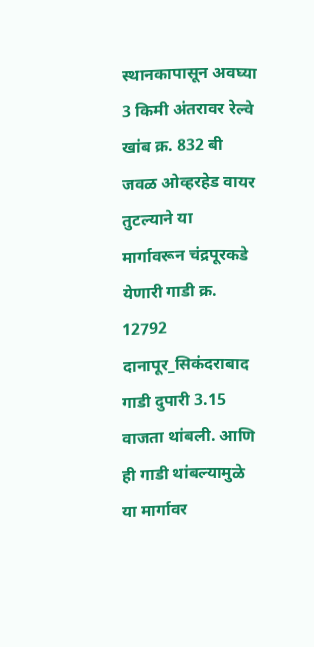स्थानकापासून अवघ्या 3 किमी अंतरावर रेल्वे खांब क्र. 832 बी जवळ ओव्हरहेड वायर तुटल्याने या मार्गावरून चंद्रपूरकडे येणारी गाडी क्र. 12792 दानापूर_सिकंदराबाद गाडी दुपारी 3.15 वाजता थांबली. आणि ही गाडी थांबल्यामुळे या मार्गावर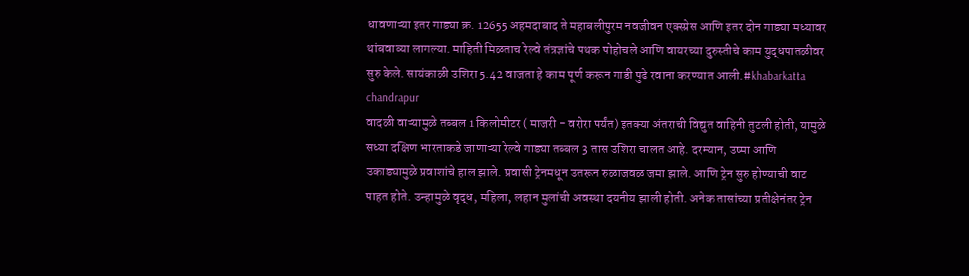धावणाऱ्या इतर गाड्या क्र. 12655 अहमदाबाद ते महाबलीपुरम नवजीवन एक्स्प्रेस आणि इतर दोन गाड्या मध्यावर थांबवाव्या लागल्या. माहिती मिळताच रेल्वे तंत्रज्ञांचे पथक पोहोचले आणि वायरच्या दुरुस्तीचे काम युद्धपातळीवर सुरु केले. सायंकाळी उशिरा 5.42 वाजता हे काम पूर्ण करून गाडी पुढे रवाना करण्यात आली.#khabarkatta chandrapur
वादळी वाऱ्यामुळे तब्बल 1 किलोमीटर ( माजरी - वरोरा पर्यंत) इतक्या अंतराची विद्युत वाहिनी तुटली होती, यामुळे सध्या दक्षिण भारताकडे जाणाऱ्या रेल्वे गाड्या तब्बल 3 तास उशिरा चालत आहे. दरम्यान, उष्मा आणि उकाड्यामुळे प्रवाशांचे हाल झाले. प्रवासी ट्रेनमधून उतरून रुळाजवळ जमा झाले. आणि ट्रेन सुरु होण्याची वाट पाहत होते. उन्हामुळे वृद्ध, महिला, लहान मुलांची अवस्था दयनीय झाली होती. अनेक तासांच्या प्रतीक्षेनंतर ट्रेन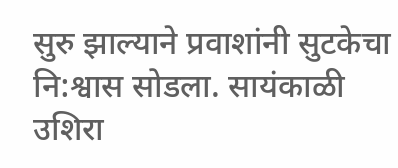सुरु झाल्याने प्रवाशांनी सुटकेचा नि:श्वास सोडला. सायंकाळी उशिरा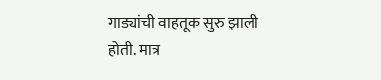गाड्यांची वाहतूक सुरु झाली होती. मात्र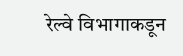रेल्वे विभागाकडून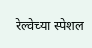रेल्वेच्या स्पेशल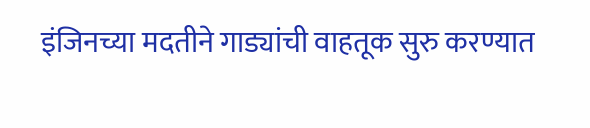इंजिनच्या मदतीने गाड्यांची वाहतूक सुरु करण्यात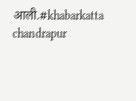आली.#khabarkatta chandrapur